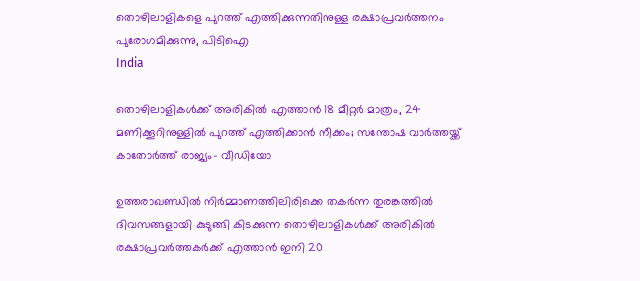തൊഴിലാളികളെ പുറത്ത് എത്തിക്കുന്നതിനുള്ള രക്ഷാപ്രവർത്തനം പുരോഗമിക്കുന്നു, പിടിഐ
India

തൊഴിലാളികള്‍ക്ക് അരികില്‍ എത്താന്‍ 18 മീറ്റര്‍ മാത്രം, 24 മണിക്കൂറിനുള്ളില്‍ പുറത്ത് എത്തിക്കാന്‍ നീക്കം; സന്തോഷ വാര്‍ത്തയ്ക്ക് കാതോര്‍ത്ത് രാജ്യം- വീഡിയോ

ഉത്തരാഖണ്ഡില്‍ നിര്‍മ്മാണത്തിലിരിക്കെ തകര്‍ന്ന തുരങ്കത്തില്‍ ദിവസങ്ങളായി കുടുങ്ങി കിടക്കുന്ന തൊഴിലാളികള്‍ക്ക് അരികില്‍ രക്ഷാപ്രവര്‍ത്തകര്‍ക്ക് എത്താന്‍ ഇനി 20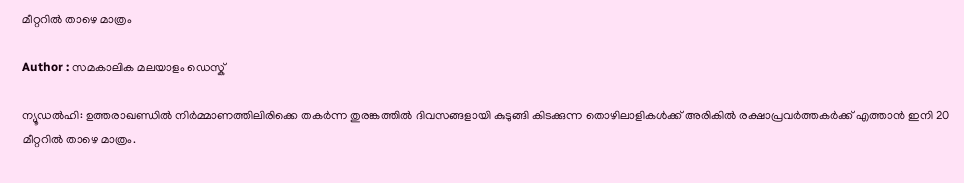മീറ്ററില്‍ താഴെ മാത്രം

Author : സമകാലിക മലയാളം ഡെസ്ക്

ന്യൂഡല്‍ഹി: ഉത്തരാഖണ്ഡില്‍ നിര്‍മ്മാണത്തിലിരിക്കെ തകര്‍ന്ന തുരങ്കത്തില്‍ ദിവസങ്ങളായി കുടുങ്ങി കിടക്കുന്ന തൊഴിലാളികള്‍ക്ക് അരികില്‍ രക്ഷാപ്രവര്‍ത്തകര്‍ക്ക് എത്താന്‍ ഇനി 20 മീറ്ററില്‍ താഴെ മാത്രം.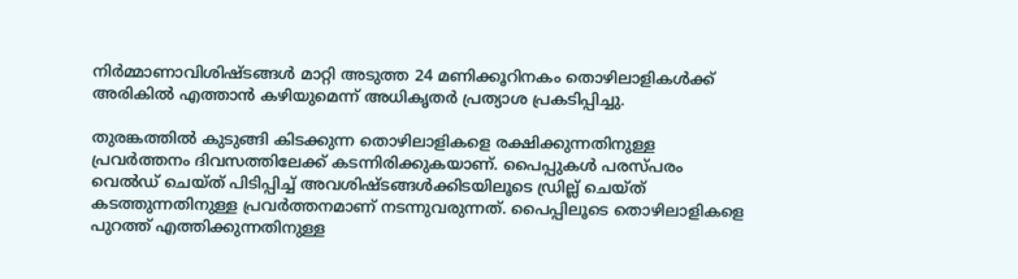നിര്‍മ്മാണാവിശിഷ്ടങ്ങള്‍ മാറ്റി അടുത്ത 24 മണിക്കൂറിനകം തൊഴിലാളികള്‍ക്ക് അരികില്‍ എത്താന്‍ കഴിയുമെന്ന് അധികൃതര്‍ പ്രത്യാശ പ്രകടിപ്പിച്ചു.

തുരങ്കത്തില്‍ കുടുങ്ങി കിടക്കുന്ന തൊഴിലാളികളെ രക്ഷിക്കുന്നതിനുള്ള പ്രവര്‍ത്തനം ദിവസത്തിലേക്ക് കടന്നിരിക്കുകയാണ്. പൈപ്പുകള്‍ പരസ്പരം വെല്‍ഡ് ചെയ്ത് പിടിപ്പിച്ച് അവശിഷ്ടങ്ങള്‍ക്കിടയിലൂടെ ഡ്രില്ല് ചെയ്ത് കടത്തുന്നതിനുള്ള പ്രവര്‍ത്തനമാണ് നടന്നുവരുന്നത്. പൈപ്പിലൂടെ തൊഴിലാളികളെ പുറത്ത് എത്തിക്കുന്നതിനുള്ള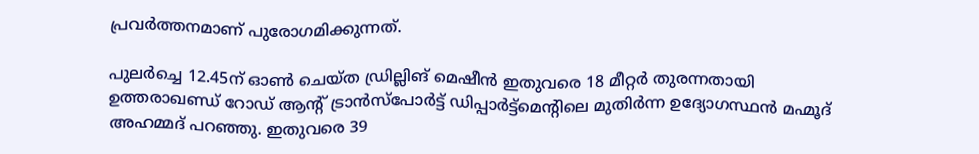പ്രവര്‍ത്തനമാണ് പുരോഗമിക്കുന്നത്.

പുലര്‍ച്ചെ 12.45ന് ഓണ്‍ ചെയ്ത ഡ്രില്ലിങ് മെഷീന്‍ ഇതുവരെ 18 മീറ്റര്‍ തുരന്നതായി ഉത്തരാഖണ്ഡ് റോഡ് ആന്റ് ട്രാന്‍സ്‌പോര്‍ട്ട് ഡിപ്പാര്‍ട്ട്‌മെന്റിലെ മുതിര്‍ന്ന ഉദ്യോഗസ്ഥന്‍ മഹ്മൂദ് അഹമ്മദ് പറഞ്ഞു. ഇതുവരെ 39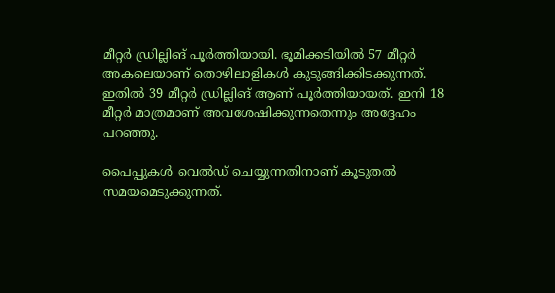മീറ്റര്‍ ഡ്രില്ലിങ് പൂര്‍ത്തിയായി. ഭൂമിക്കടിയില്‍ 57 മീറ്റര്‍ അകലെയാണ് തൊഴിലാളികള്‍ കുടുങ്ങിക്കിടക്കുന്നത്. ഇതില്‍ 39 മീറ്റര്‍ ഡ്രില്ലിങ് ആണ് പൂര്‍ത്തിയായത്. ഇനി 18 മീറ്റര്‍ മാത്രമാണ് അവശേഷിക്കുന്നതെന്നും അദ്ദേഹം പറഞ്ഞു.

പൈപ്പുകള്‍ വെല്‍ഡ് ചെയ്യുന്നതിനാണ് കൂടുതല്‍ സമയമെടുക്കുന്നത്.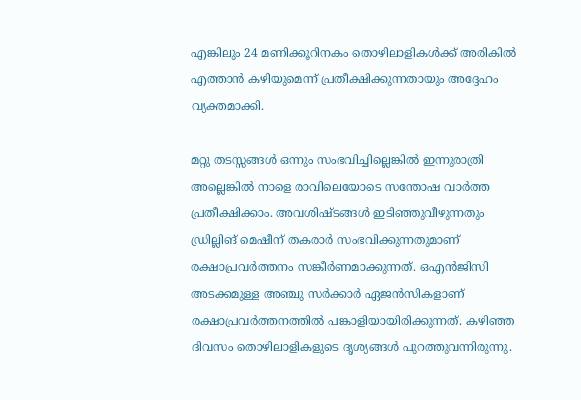എങ്കിലും 24 മണിക്കൂറിനകം തൊഴിലാളികള്‍ക്ക് അരികില്‍ എത്താന്‍ കഴിയുമെന്ന് പ്രതീക്ഷിക്കുന്നതായും അദ്ദേഹം വ്യക്തമാക്കി.

മറ്റു തടസ്സങ്ങള്‍ ഒന്നും സംഭവിച്ചില്ലെങ്കില്‍ ഇന്നുരാത്രി അല്ലെങ്കില്‍ നാളെ രാവിലെയോടെ സന്തോഷ വാര്‍ത്ത പ്രതീക്ഷിക്കാം. അവശിഷ്ടങ്ങള്‍ ഇടിഞ്ഞുവീഴുന്നതും ഡ്രില്ലിങ് മെഷീന് തകരാര്‍ സംഭവിക്കുന്നതുമാണ് രക്ഷാപ്രവര്‍ത്തനം സങ്കീര്‍ണമാക്കുന്നത്. ഒഎന്‍ജിസി അടക്കമുള്ള അഞ്ചു സര്‍ക്കാര്‍ ഏജന്‍സികളാണ് രക്ഷാപ്രവര്‍ത്തനത്തില്‍ പങ്കാളിയായിരിക്കുന്നത്. കഴിഞ്ഞ ദിവസം തൊഴിലാളികളുടെ ദൃശ്യങ്ങള്‍ പുറത്തുവന്നിരുന്നു.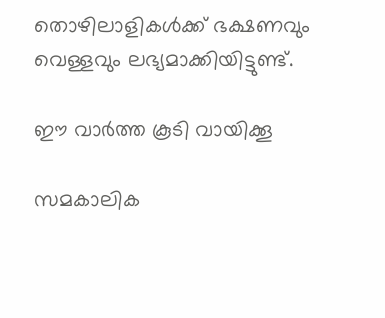തൊഴിലാളികള്‍ക്ക് ഭക്ഷണവും വെള്ളവും ലഭ്യമാക്കിയിട്ടുണ്ട്.

ഈ വാര്‍ത്ത കൂടി വായിക്കൂ

സമകാലിക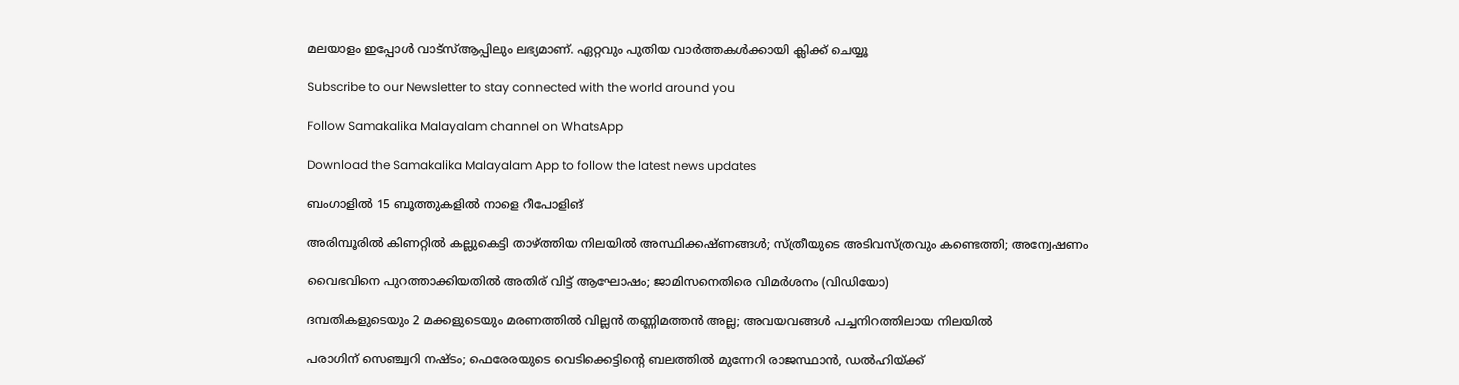മലയാളം ഇപ്പോള്‍ വാട്‌സ്ആപ്പിലും ലഭ്യമാണ്. ഏറ്റവും പുതിയ വാര്‍ത്തകള്‍ക്കായി ക്ലിക്ക് ചെയ്യൂ

Subscribe to our Newsletter to stay connected with the world around you

Follow Samakalika Malayalam channel on WhatsApp

Download the Samakalika Malayalam App to follow the latest news updates

ബംഗാളില്‍ 15 ബൂത്തുകളില്‍ നാളെ റീപോളിങ്

അരിമ്പൂരില്‍ കിണറ്റില്‍ കല്ലുകെട്ടി താഴ്ത്തിയ നിലയില്‍ അസ്ഥിക്കഷ്ണങ്ങള്‍; സ്ത്രീയുടെ അടിവസ്ത്രവും കണ്ടെത്തി; അന്വേഷണം

വൈഭവിനെ പുറത്താക്കിയതിൽ അതിര് വിട്ട് ആഘോഷം; ജാമിസനെതിരെ വിമർശനം (വിഡിയോ)

ദമ്പതികളുടെയും 2 മക്കളുടെയും മരണത്തില്‍ വില്ലന്‍ തണ്ണിമത്തന്‍ അല്ല; അവയവങ്ങള്‍ പച്ചനിറത്തിലായ നിലയില്‍

പരാഗിന് സെഞ്ച്വറി നഷ്ടം; ഫെരേരയുടെ വെടിക്കെട്ടിന്റെ ബലത്തിൽ മുന്നേറി രാജസ്ഥാൻ, ഡൽഹിയ്ക്ക്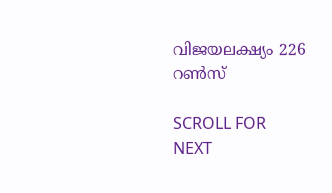വിജയലക്ഷ്യം 226 റൺസ്

SCROLL FOR NEXT